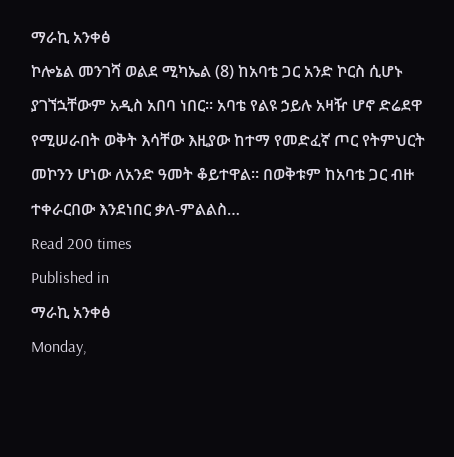ማራኪ አንቀፅ
ኮሎኔል መንገሻ ወልደ ሚካኤል (8) ከአባቴ ጋር አንድ ኮርስ ሲሆኑ ያገኘኋቸውም አዲስ አበባ ነበር። አባቴ የልዩ ኃይሉ አዛዥ ሆኖ ድሬደዋ የሚሠራበት ወቅት እሳቸው እዚያው ከተማ የመድፈኛ ጦር የትምህርት መኮንን ሆነው ለአንድ ዓመት ቆይተዋል። በወቅቱም ከአባቴ ጋር ብዙ ተቀራርበው እንደነበር ቃለ-ምልልስ…
Read 200 times
Published in
ማራኪ አንቀፅ
Monday,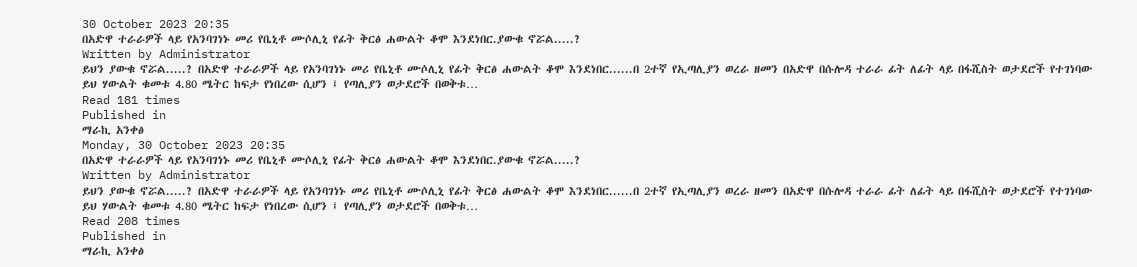30 October 2023 20:35
በአድዋ ተራራዎች ላይ የአንባገነኑ መሪ የቤኒቶ ሙሶሊኒ የፊት ቅርፅ ሐውልት ቆሞ እንደነበር.ያውቁ ኖሯል.....?
Written by Administrator
ይህን ያውቁ ኖሯል.....? በአድዋ ተራራዎች ላይ የአንባገነኑ መሪ የቤኒቶ ሙሶሊኒ የፊት ቅርፅ ሐውልት ቆሞ እንደነበር......በ 2ተኛ የኢጣሊያን ወረራ ዘመን በአድዋ በሱሎዳ ተራራ ፊት ለፊት ላይ በፋሺስት ወታደሮች የተገነባው ይህ ሃውልት ቁመቱ 4.80 ሜትር ከፍታ የነበረው ሲሆን ፤ የጣሊያን ወታደሮች በወቅቱ…
Read 181 times
Published in
ማራኪ አንቀፅ
Monday, 30 October 2023 20:35
በአድዋ ተራራዎች ላይ የአንባገነኑ መሪ የቤኒቶ ሙሶሊኒ የፊት ቅርፅ ሐውልት ቆሞ እንደነበር.ያውቁ ኖሯል.....?
Written by Administrator
ይህን ያውቁ ኖሯል.....? በአድዋ ተራራዎች ላይ የአንባገነኑ መሪ የቤኒቶ ሙሶሊኒ የፊት ቅርፅ ሐውልት ቆሞ እንደነበር......በ 2ተኛ የኢጣሊያን ወረራ ዘመን በአድዋ በሱሎዳ ተራራ ፊት ለፊት ላይ በፋሺስት ወታደሮች የተገነባው ይህ ሃውልት ቁመቱ 4.80 ሜትር ከፍታ የነበረው ሲሆን ፤ የጣሊያን ወታደሮች በወቅቱ…
Read 208 times
Published in
ማራኪ አንቀፅ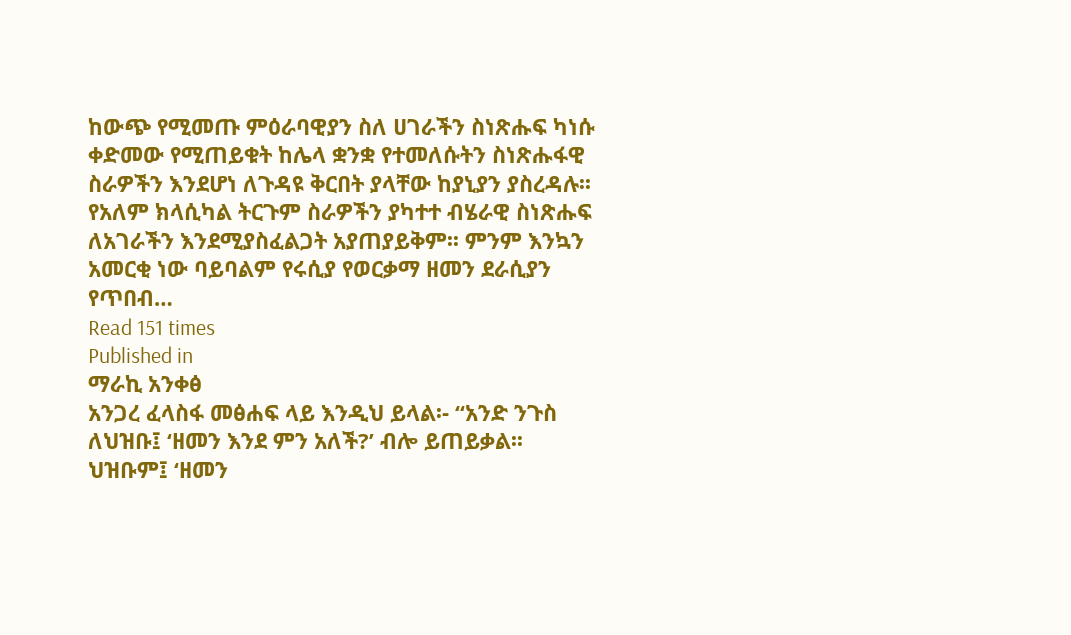ከውጭ የሚመጡ ምዕራባዊያን ስለ ሀገራችን ስነጽሑፍ ካነሱ ቀድመው የሚጠይቁት ከሌላ ቋንቋ የተመለሱትን ስነጽሑፋዊ ስራዎችን እንደሆነ ለጉዳዩ ቅርበት ያላቸው ከያኒያን ያስረዳሉ፡፡ የአለም ክላሲካል ትርጉም ስራዎችን ያካተተ ብሄራዊ ስነጽሑፍ ለአገራችን እንደሚያስፈልጋት አያጠያይቅም፡፡ ምንም እንኳን አመርቂ ነው ባይባልም የሩሲያ የወርቃማ ዘመን ደራሲያን የጥበብ…
Read 151 times
Published in
ማራኪ አንቀፅ
አንጋረ ፈላስፋ መፅሐፍ ላይ እንዲህ ይላል፡- “አንድ ንጉስ ለህዝቡ፤ ‘ዘመን እንደ ምን አለች?’ ብሎ ይጠይቃል፡፡ ህዝቡም፤ ‘ዘመን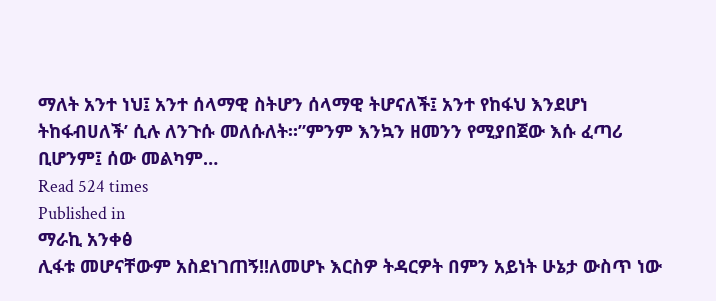ማለት አንተ ነህ፤ አንተ ሰላማዊ ስትሆን ሰላማዊ ትሆናለች፤ አንተ የከፋህ እንደሆነ ትከፋብሀለች’ ሲሉ ለንጉሱ መለሱለት።”ምንም እንኳን ዘመንን የሚያበጀው እሱ ፈጣሪ ቢሆንም፤ ሰው መልካም…
Read 524 times
Published in
ማራኪ አንቀፅ
ሊፋቱ መሆናቸውም አስደነገጠኝ!!ለመሆኑ እርስዎ ትዳርዎት በምን አይነት ሁኔታ ውስጥ ነው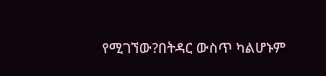የሚገኘው?በትዳር ውስጥ ካልሆኑም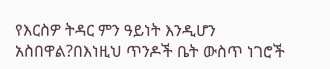የእርስዎ ትዳር ምን ዓይነት እንዲሆን አስበዋል?በእነዚህ ጥንዶች ቤት ውስጥ ነገሮች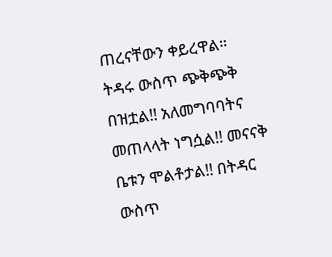ጠረናቸውን ቀይረዋል። ትዳሩ ውስጥ ጭቅጭቅ በዝቷል!! አለመግባባትና መጠላላት ነግሷል!! መናናቅ ቤቱን ሞልቶታል!! በትዳር ውስጥ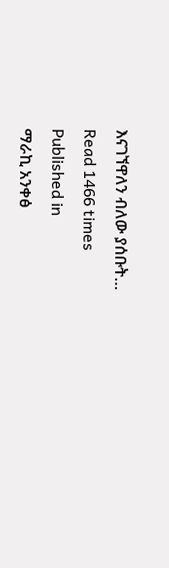እናገኘዋለን ብለው ያሰቡት…
Read 1466 times
Published in
ማራኪ አንቀፅ